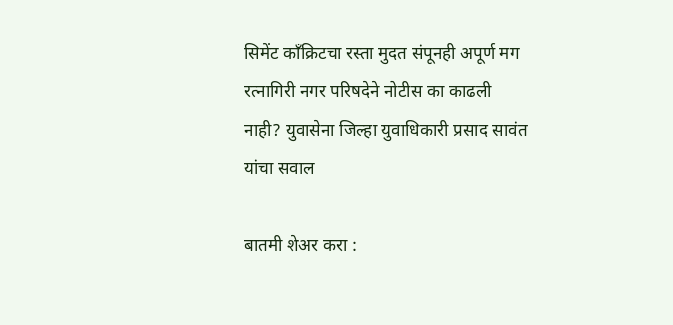सिमेंट काँक्रिटचा रस्ता मुदत संपूनही अपूर्ण मग रत्नागिरी नगर परिषदेने नोटीस का काढली नाही? युवासेना जिल्हा युवाधिकारी प्रसाद सावंत यांचा सवाल

बातमी शेअर करा :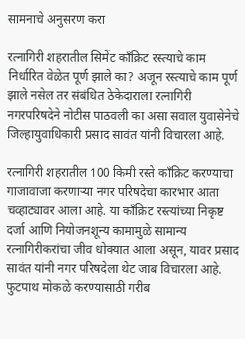सामनाचे अनुसरण करा

रत्नागिरी शहरातील सिमेंट काँक्रिट रस्त्याचे काम निर्धारित वेळेत पूर्ण झाले का? अजून रस्त्याचे काम पूर्ण झाले नसेल तर संबंधित ठेकेदाराला रत्नागिरी नगरपरिषदेने नोटीस पाठवली का असा सवाल युवासेनेचे जिल्हायुवाधिकारी प्रसाद सावंत यांनी विचारला आहे.

रत्नागिरी शहरातील 100 किमी रस्ते काँक्रिट करण्याचा गाजावाजा करणाऱ्या नगर परिषदेचा कारभार आता चव्हाट्यावर आला आहे. या काँक्रिट रस्त्यांच्या निकृष्ट दर्जा आणि नियोजनशून्य कामामुळे सामान्य रत्नागिरीकरांचा जीव धोक्यात आला असून, यावर प्रसाद सावंत यांनी नगर परिषदेला थेट जाब विचारला आहे. फुटपाथ मोकळे करण्यासाठी गरीब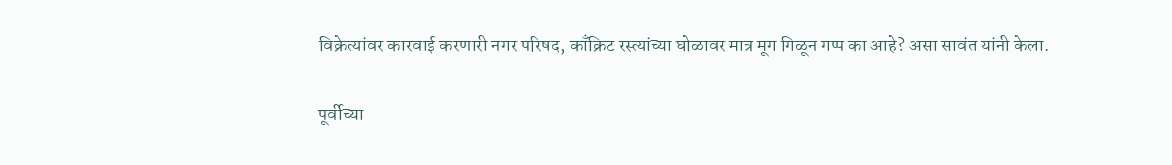विक्रेत्यांवर कारवाई करणारी नगर परिषद, काँक्रिट रस्त्यांच्या घोळावर मात्र मूग गिळून गप्प का आहे? असा सावंत यांनी केला.

पूर्वीच्या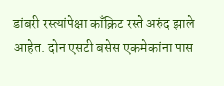डांबरी रस्त्यांपेक्षा काँक्रिट रस्ते अरुंद झाले आहेत. दोन एसटी बसेस एकमेकांना पास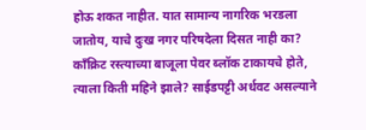होऊ शकत नाहीत. यात सामान्य नागरिक भरडला जातोय, याचे दुःख नगर परिषदेला दिसत नाही का? काँक्रिट रस्त्याच्या बाजूला पेवर ब्लॉक टाकायचे होते, त्याला किती महिने झाले? साईडपट्टी अर्धवट असल्याने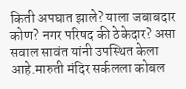किती अपघात झाले? याला जबाबदार कोण? नगर परिषद की ठेकेदार? असा सवाल सावंत यांनी उपस्थित केला आहे.मारुती मंदिर सर्कलला कोबल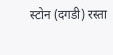स्टोन (दगडी) रस्ता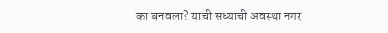का बनवला? याची सध्याची अवस्था नगर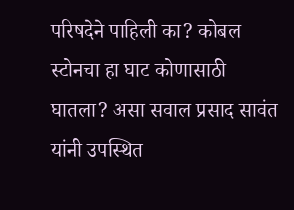परिषदेने पाहिली का? कोबल स्टोनचा हा घाट कोणासाठी घातला? असा सवाल प्रसाद सावंत यांनी उपस्थित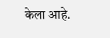केला आहे.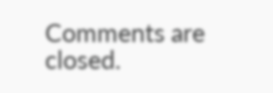Comments are closed.